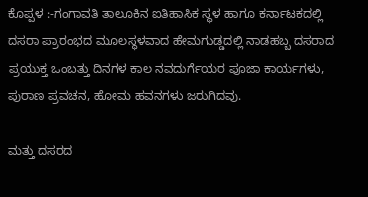ಕೊಪ್ಪಳ :-ಗಂಗಾವತಿ ತಾಲೂಕಿನ ಐತಿಹಾಸಿಕ ಸ್ಥಳ ಹಾಗೂ ಕರ್ನಾಟಕದಲ್ಲಿ ದಸರಾ ಪ್ರಾರಂಭದ ಮೂಲಸ್ಥಳವಾದ ಹೇಮಗುಡ್ಡದಲ್ಲಿ ನಾಡಹಬ್ಬ ದಸರಾದ ಪ್ರಯುಕ್ತ ಒಂಬತ್ತು ದಿನಗಳ ಕಾಲ ನವದುರ್ಗೆಯರ ಪೂಜಾ ಕಾರ್ಯಗಳು, ಪುರಾಣ ಪ್ರವಚನ, ಹೋಮ ಹವನಗಳು ಜರುಗಿದವು.

ಮತ್ತು ದಸರದ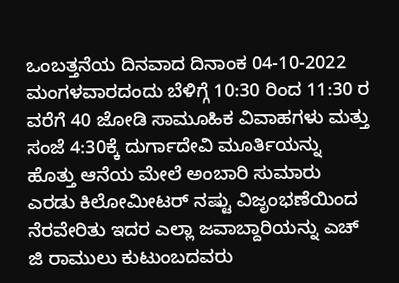ಒಂಬತ್ತನೆಯ ದಿನವಾದ ದಿನಾಂಕ 04-10-2022 ಮಂಗಳವಾರದಂದು ಬೆಳಿಗ್ಗೆ 10:30 ರಿಂದ 11:30 ರ ವರೆಗೆ 40 ಜೋಡಿ ಸಾಮೂಹಿಕ ವಿವಾಹಗಳು ಮತ್ತು ಸಂಜೆ 4:30ಕ್ಕೆ ದುರ್ಗಾದೇವಿ ಮೂರ್ತಿಯನ್ನು ಹೊತ್ತು ಆನೆಯ ಮೇಲೆ ಅಂಬಾರಿ ಸುಮಾರು ಎರಡು ಕಿಲೋಮೀಟರ್ ನಷ್ಟು ವಿಜೃಂಭಣೆಯಿಂದ ನೆರವೇರಿತು ಇದರ ಎಲ್ಲಾ ಜವಾಬ್ದಾರಿಯನ್ನು ಎಚ್ ಜಿ ರಾಮುಲು ಕುಟುಂಬದವರು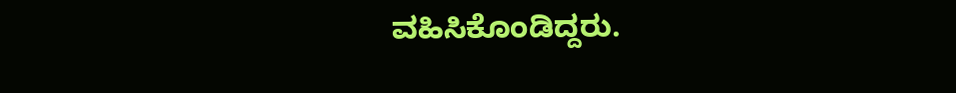ವಹಿಸಿಕೊಂಡಿದ್ದರು.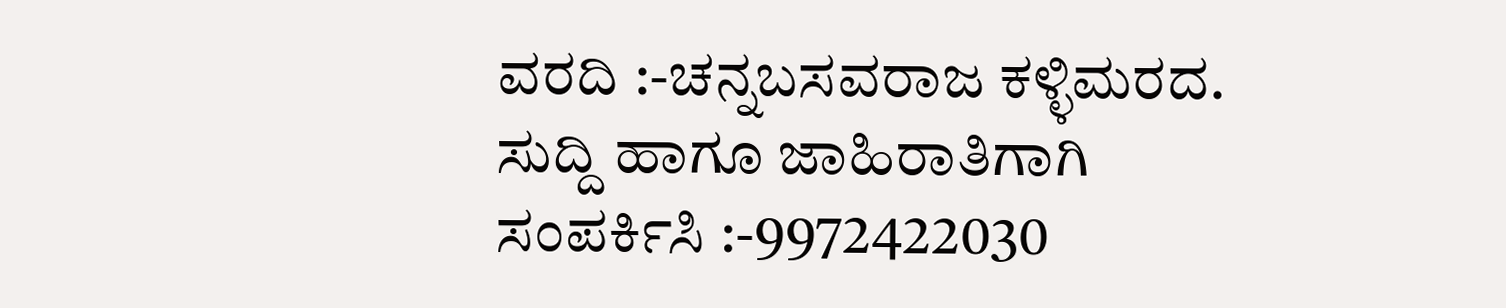ವರದಿ :-ಚನ್ನಬಸವರಾಜ ಕಳ್ಳಿಮರದ.
ಸುದ್ದಿ ಹಾಗೂ ಜಾಹಿರಾತಿಗಾಗಿ ಸಂಪರ್ಕಿಸಿ :-9972422030